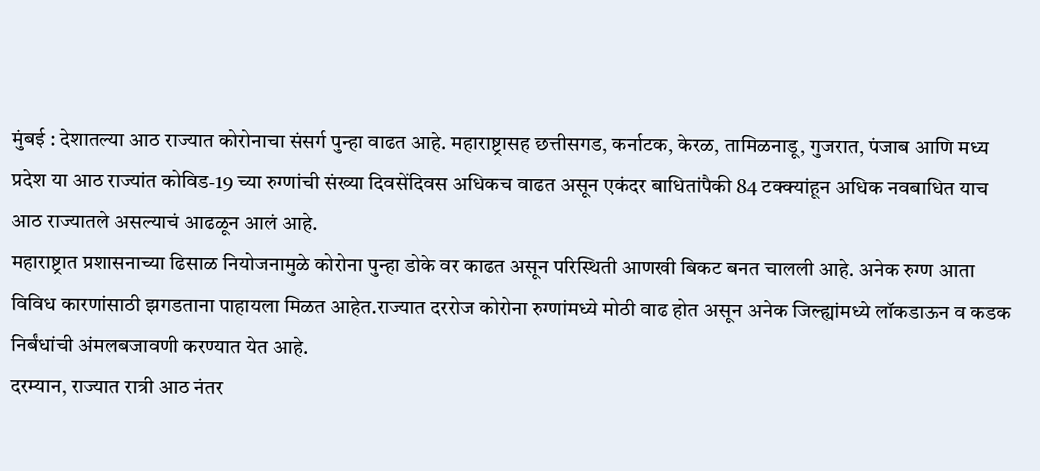मुंबई : देशातल्या आठ राज्यात कोरोनाचा संसर्ग पुन्हा वाढत आहे. महाराष्ट्रासह छत्तीसगड, कर्नाटक, केरळ, तामिळनाडू, गुजरात, पंजाब आणि मध्य प्रदेश या आठ राज्यांत कोविड-19 च्या रुग्णांची संख्या दिवसेंदिवस अधिकच वाढत असून एकंदर बाधितांपैकी 84 टक्क्यांहून अधिक नवबाधित याच आठ राज्यातले असल्याचं आढळून आलं आहे.
महाराष्ट्रात प्रशासनाच्या ढिसाळ नियोजनामुळे कोरोना पुन्हा डोके वर काढत असून परिस्थिती आणखी बिकट बनत चालली आहे. अनेक रुग्ण आता विविध कारणांसाठी झगडताना पाहायला मिळत आहेत.राज्यात दररोज कोरोना रुग्णांमध्ये मोठी वाढ होत असून अनेक जिल्ह्यांमध्ये लॉकडाऊन व कडक निर्बंधांची अंमलबजावणी करण्यात येत आहे.
दरम्यान, राज्यात रात्री आठ नंतर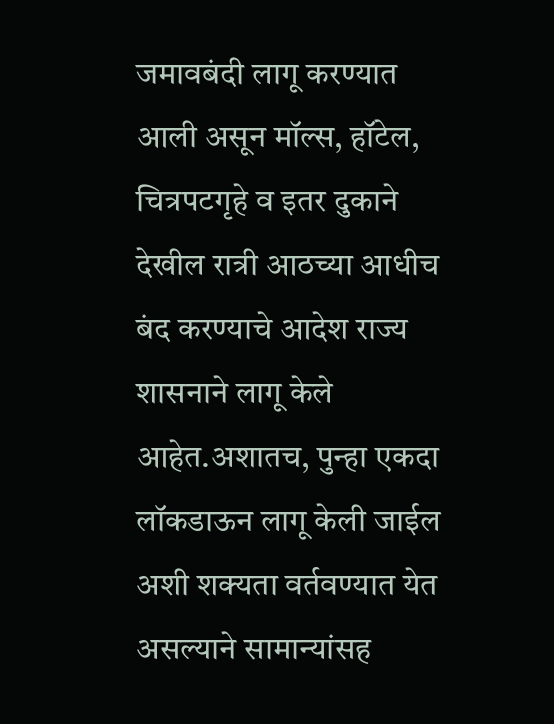जमावबंदी लागू करण्यात आली असून मॉल्स, हॉटेल, चित्रपटगृहे व इतर दुकाने देखील रात्री आठच्या आधीच बंद करण्याचे आदेश राज्य शासनाने लागू केले आहेत.अशातच, पुन्हा एकदा लॉकडाऊन लागू केली जाईल अशी शक्यता वर्तवण्यात येत असल्याने सामान्यांसह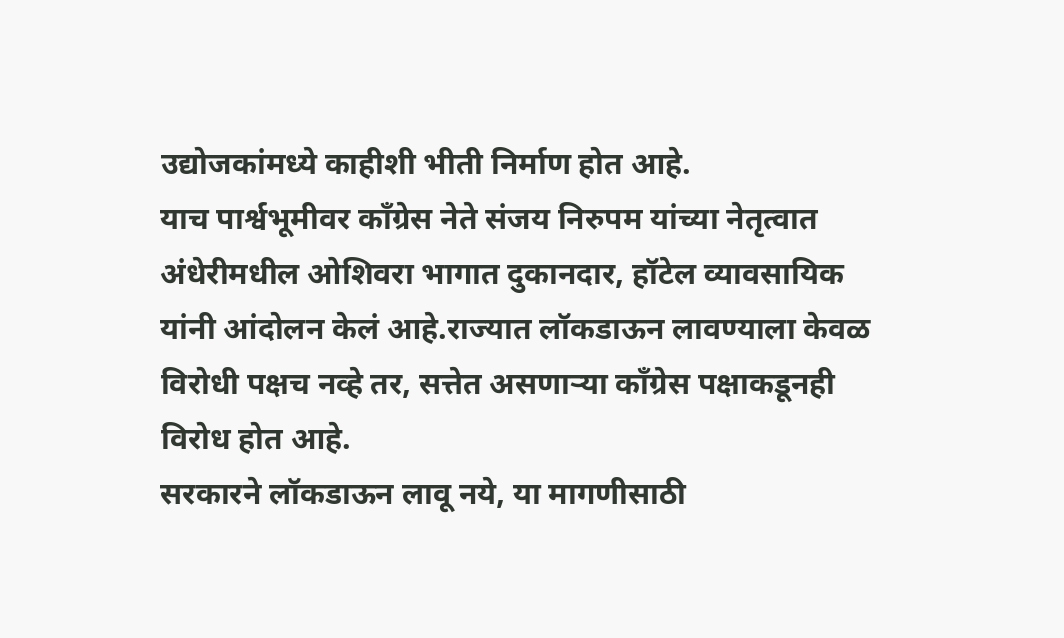उद्योजकांमध्ये काहीशी भीती निर्माण होत आहे.
याच पार्श्वभूमीवर काँग्रेस नेते संजय निरुपम यांच्या नेतृत्वात अंधेरीमधील ओशिवरा भागात दुकानदार, हॉटेल व्यावसायिक यांनी आंदोलन केलं आहे.राज्यात लॉकडाऊन लावण्याला केवळ विरोधी पक्षच नव्हे तर, सत्तेत असणाऱ्या काँग्रेस पक्षाकडूनही विरोध होत आहे.
सरकारने लॉकडाऊन लावू नये, या मागणीसाठी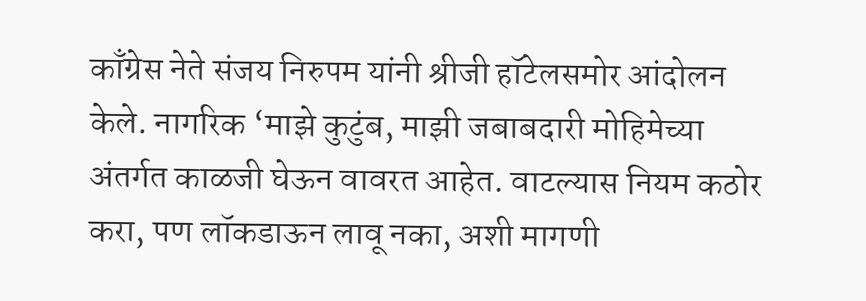काँग्रेस नेते संजय निरुपम यांनी श्रीजी हॉटेलसमोर आंदोलन केले. नागरिक ‘माझे कुटुंब, माझी जबाबदारी मोहिमेच्या अंतर्गत काळजी घेऊन वावरत आहेत. वाटल्यास नियम कठोर करा, पण लॉकडाऊन लावू नका, अशी मागणी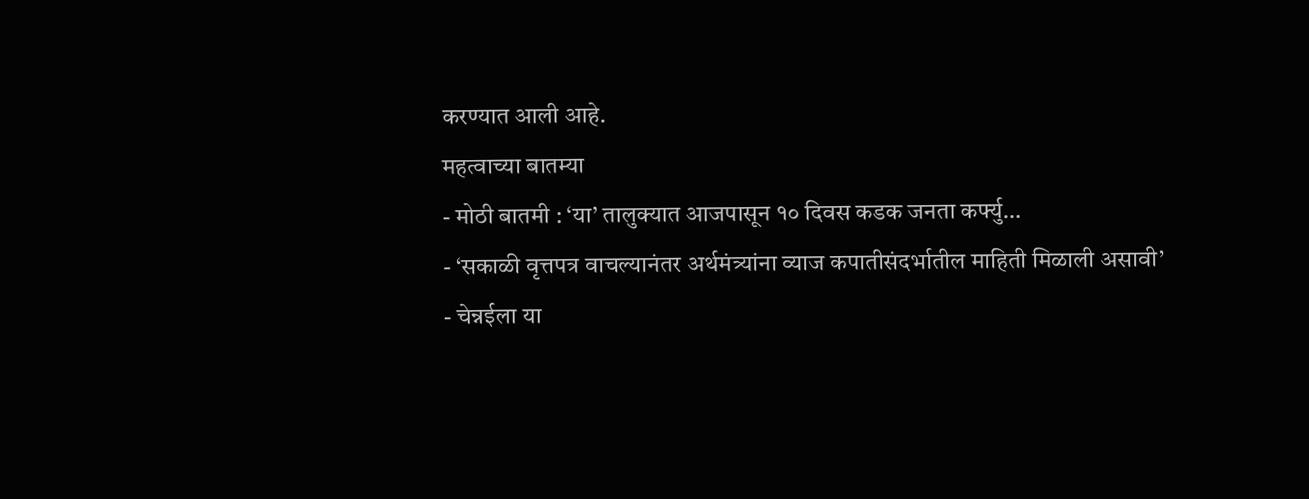करण्यात आली आहे.
महत्वाच्या बातम्या
- मोठी बातमी : ‘या’ तालुक्यात आजपासून १० दिवस कडक जनता कर्फ्यु…
- ‘सकाळी वृत्तपत्र वाचल्यानंतर अर्थमंत्र्यांना व्याज कपातीसंदर्भातील माहिती मिळाली असावी’
- चेन्नईला या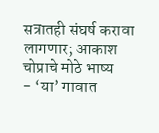सत्रातही संघर्ष करावा लागणार; आकाश चोप्राचे मोठे भाष्य
- ‘या’ गावात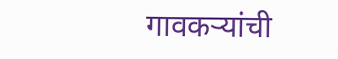गावकऱ्यांची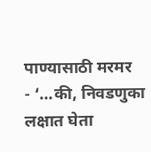पाण्यासाठी मरमर
- ‘…की, निवडणुका लक्षात घेता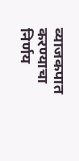व्याजकपात करण्याचा निर्णय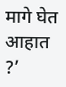मागे घेत आहात ?’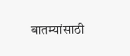बातम्यांसाठी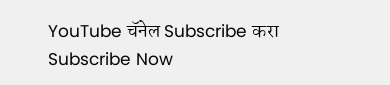YouTube चॅनेल Subscribe करा
Subscribe Now